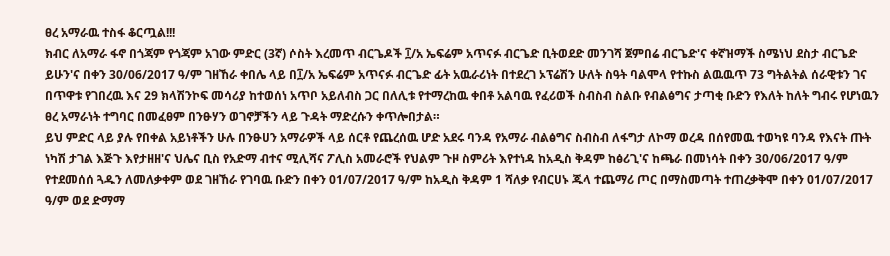ፀረ አማራዉ ተስፋ ቆርጧል!!!
ክብር ለአማራ ፋኖ በጎጃም የጎጃም አገው ምድር (3ኛ) ሶስት እረመጥ ብርጌዶች ፲/አ ኤፍሬም አጥናፉ ብርጌድ ቢትወደድ መንገሻ ጀምበሬ ብርጌድ'ና ቀኛዝማች ስሜነህ ደስታ ብርጌድ ይሁን'ና በቀን 30/06/2017 ዓ/ም ገዘኸራ ቀበሌ ላይ በ፲/አ ኤፍሬም አጥናፉ ብርጌድ ፊት አዉራሪነት በተደረገ ኦፕሬሽን ሁለት ስዓት ባልሞላ የተኩስ ልዉዉጥ 73 ግትልትል ሰራዊቱን ገና በጥዋቱ የገበረዉ እና 29 ክላሽንኮፍ መሳሪያ ከተወሰነ አጥቦ አይለብስ ጋር በለሊቱ የተማረከዉ ቀበቶ አልባዉ የፈሪወች ስብስብ ስልቡ የብልፅግና ታጣቂ ቡድን የእለት ከለት ግብሩ የሆነዉን ፀረ አማራነት ተግባር በመፈፀም በንፁሃን ወገኖቻችን ላይ ጉዳት ማድረሱን ቀጥሎበታል።
ይህ ምድር ላይ ያሉ የበቀል አይነቶችን ሁሉ በንፁሀን አማራዎች ላይ ሰርቶ የጨረሰዉ ሆድ አደሩ ባንዳ የአማራ ብልፅግና ስብስብ ለፋግታ ለኮማ ወረዳ በሰየመዉ ተወካዩ ባንዳ የእናት ጡት ነካሽ ታገል እጅጉ እየታዘዘ'ና ህሌና ቢስ የአድማ ብተና ሚሊሻና ፖሊስ አመራሮች የህልም ጉዞ ስምሪት እየተነዳ ከአዲስ ቅዳም ከፅሪጊ'ና ከጫራ በመነሳት በቀን 30/06/2017 ዓ/ም የተደመሰሰ ጓዱን ለመለቃቀም ወደ ገዘኸራ የገባዉ ቡድን በቀን 01/07/2017 ዓ/ም ከአዲስ ቅዳም 1 ሻለቃ የብርሀኑ ጁላ ተጨማሪ ጦር በማስመጣት ተጠረቃቅሞ በቀን 01/07/2017 ዓ/ም ወደ ድማማ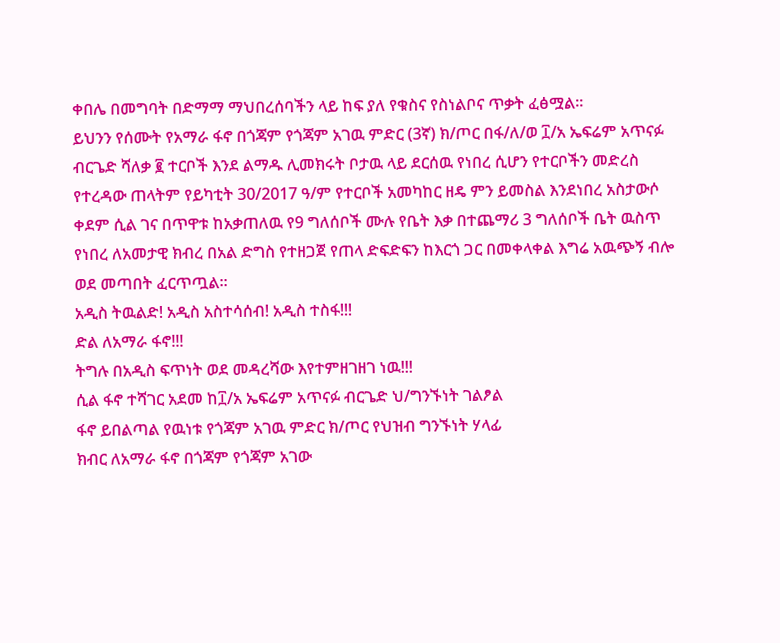ቀበሌ በመግባት በድማማ ማህበረሰባችን ላይ ከፍ ያለ የቁስና የስነልቦና ጥቃት ፈፅሟል።
ይህንን የሰሙት የአማራ ፋኖ በጎጃም የጎጃም አገዉ ምድር (3ኛ) ክ/ጦር በፋ/ለ/ወ ፲/አ ኤፍሬም አጥናፉ ብርጌድ ሻለቃ ፪ ተርቦች እንደ ልማዱ ሊመክሩት ቦታዉ ላይ ደርሰዉ የነበረ ሲሆን የተርቦችን መድረስ የተረዳው ጠላትም የይካቲት 30/2017 ዓ/ም የተርቦች አመካከር ዘዴ ምን ይመስል እንደነበረ አስታውሶ ቀደም ሲል ገና በጥዋቱ ከአቃጠለዉ የ9 ግለሰቦች ሙሉ የቤት እቃ በተጨማሪ 3 ግለሰቦች ቤት ዉስጥ የነበረ ለአመታዊ ክብረ በአል ድግስ የተዘጋጀ የጠላ ድፍድፍን ከእርጎ ጋር በመቀላቀል እግሬ አዉጭኝ ብሎ ወደ መጣበት ፈርጥጧል።
አዲስ ትዉልድ! አዲስ አስተሳሰብ! አዲስ ተስፋ!!!
ድል ለአማራ ፋኖ!!!
ትግሉ በአዲስ ፍጥነት ወደ መዳረሻው እየተምዘገዘገ ነዉ!!!
ሲል ፋኖ ተሻገር አደመ ከ፲/አ ኤፍሬም አጥናፉ ብርጌድ ህ/ግንኙነት ገልፆል
ፋኖ ይበልጣል የዉነቱ የጎጃም አገዉ ምድር ክ/ጦር የህዝብ ግንኙነት ሃላፊ
ክብር ለአማራ ፋኖ በጎጃም የጎጃም አገው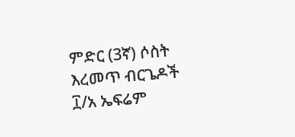ምድር (3ኛ) ሶስት እረመጥ ብርጌዶች ፲/አ ኤፍሬም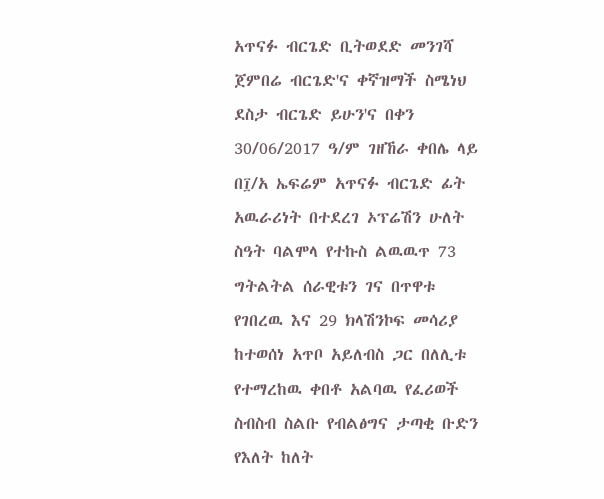አጥናፉ ብርጌድ ቢትወደድ መንገሻ ጀምበሬ ብርጌድ'ና ቀኛዝማች ስሜነህ ደስታ ብርጌድ ይሁን'ና በቀን 30/06/2017 ዓ/ም ገዘኸራ ቀበሌ ላይ በ፲/አ ኤፍሬም አጥናፉ ብርጌድ ፊት አዉራሪነት በተደረገ ኦፕሬሽን ሁለት ስዓት ባልሞላ የተኩስ ልዉዉጥ 73 ግትልትል ሰራዊቱን ገና በጥዋቱ የገበረዉ እና 29 ክላሽንኮፍ መሳሪያ ከተወሰነ አጥቦ አይለብስ ጋር በለሊቱ የተማረከዉ ቀበቶ አልባዉ የፈሪወች ስብስብ ስልቡ የብልፅግና ታጣቂ ቡድን የእለት ከለት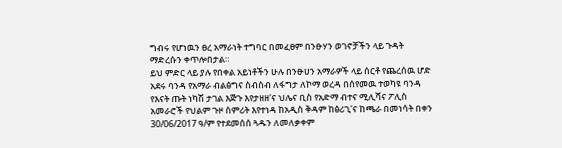ግብሩ የሆነዉን ፀረ አማራነት ተግባር በመፈፀም በንፁሃን ወገኖቻችን ላይ ጉዳት ማድረሱን ቀጥሎበታል።
ይህ ምድር ላይ ያሉ የበቀል አይነቶችን ሁሉ በንፁሀን አማራዎች ላይ ሰርቶ የጨረሰዉ ሆድ አደሩ ባንዳ የአማራ ብልፅግና ስብስብ ለፋግታ ለኮማ ወረዳ በሰየመዉ ተወካዩ ባንዳ የእናት ጡት ነካሽ ታገል እጅጉ እየታዘዘ'ና ህሌና ቢስ የአድማ ብተና ሚሊሻና ፖሊስ አመራሮች የህልም ጉዞ ስምሪት እየተነዳ ከአዲስ ቅዳም ከፅሪጊ'ና ከጫራ በመነሳት በቀን 30/06/2017 ዓ/ም የተደመሰሰ ጓዱን ለመለቃቀም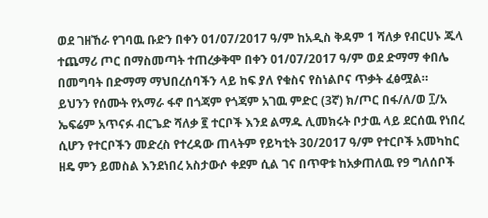ወደ ገዘኸራ የገባዉ ቡድን በቀን 01/07/2017 ዓ/ም ከአዲስ ቅዳም 1 ሻለቃ የብርሀኑ ጁላ ተጨማሪ ጦር በማስመጣት ተጠረቃቅሞ በቀን 01/07/2017 ዓ/ም ወደ ድማማ ቀበሌ በመግባት በድማማ ማህበረሰባችን ላይ ከፍ ያለ የቁስና የስነልቦና ጥቃት ፈፅሟል።
ይህንን የሰሙት የአማራ ፋኖ በጎጃም የጎጃም አገዉ ምድር (3ኛ) ክ/ጦር በፋ/ለ/ወ ፲/አ ኤፍሬም አጥናፉ ብርጌድ ሻለቃ ፪ ተርቦች እንደ ልማዱ ሊመክሩት ቦታዉ ላይ ደርሰዉ የነበረ ሲሆን የተርቦችን መድረስ የተረዳው ጠላትም የይካቲት 30/2017 ዓ/ም የተርቦች አመካከር ዘዴ ምን ይመስል እንደነበረ አስታውሶ ቀደም ሲል ገና በጥዋቱ ከአቃጠለዉ የ9 ግለሰቦች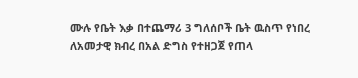ሙሉ የቤት እቃ በተጨማሪ 3 ግለሰቦች ቤት ዉስጥ የነበረ ለአመታዊ ክብረ በአል ድግስ የተዘጋጀ የጠላ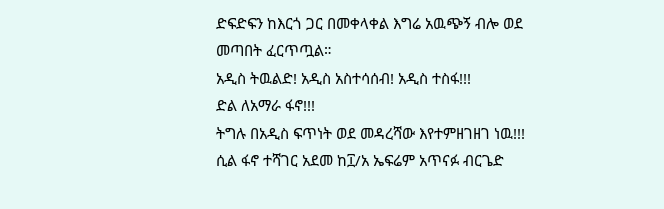ድፍድፍን ከእርጎ ጋር በመቀላቀል እግሬ አዉጭኝ ብሎ ወደ መጣበት ፈርጥጧል።
አዲስ ትዉልድ! አዲስ አስተሳሰብ! አዲስ ተስፋ!!!
ድል ለአማራ ፋኖ!!!
ትግሉ በአዲስ ፍጥነት ወደ መዳረሻው እየተምዘገዘገ ነዉ!!!
ሲል ፋኖ ተሻገር አደመ ከ፲/አ ኤፍሬም አጥናፉ ብርጌድ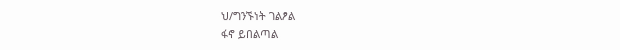ህ/ግንኙነት ገልፆል
ፋኖ ይበልጣል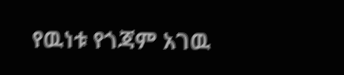የዉነቱ የጎጃም አገዉ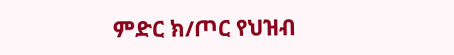ምድር ክ/ጦር የህዝብ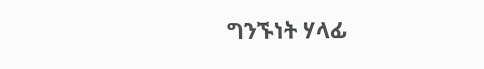ግንኙነት ሃላፊ